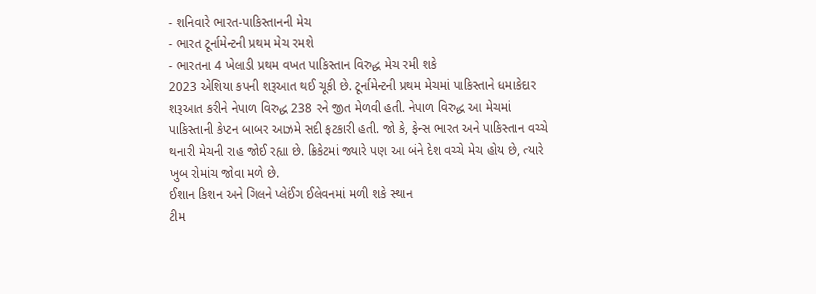- શનિવારે ભારત-પાકિસ્તાનની મેચ
- ભારત ટૂર્નામેન્ટની પ્રથમ મેચ રમશે
- ભારતના 4 ખેલાડી પ્રથમ વખત પાકિસ્તાન વિરુદ્ધ મેચ રમી શકે
2023 એશિયા કપની શરૂઆત થઈ ચૂકી છે. ટૂર્નામેન્ટની પ્રથમ મેચમાં પાકિસ્તાને ધમાકેદાર શરૂઆત કરીને નેપાળ વિરુદ્ધ 238 રને જીત મેળવી હતી. નેપાળ વિરુદ્ધ આ મેચમાં પાકિસ્તાની કેપ્ટન બાબર આઝમે સદી ફટકારી હતી. જો કે, ફેન્સ ભારત અને પાકિસ્તાન વચ્ચે થનારી મેચની રાહ જોઈ રહ્યા છે. ક્રિકેટમાં જ્યારે પણ આ બંને દેશ વચ્ચે મેચ હોય છે, ત્યારે ખુબ રોમાંચ જોવા મળે છે.
ઈશાન કિશન અને ગિલને પ્લેઈંગ ઈલેવનમાં મળી શકે સ્થાન
ટીમ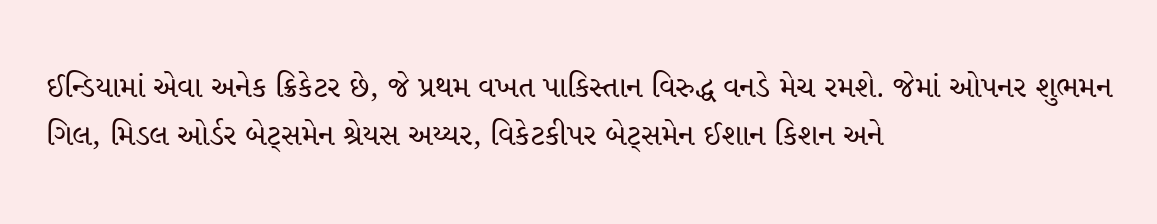ઈન્ડિયામાં એવા અનેક ક્રિકેટર છે, જે પ્રથમ વખત પાકિસ્તાન વિરુદ્ધ વનડે મેચ રમશે. જેમાં ઓપનર શુભમન ગિલ, મિડલ ઓર્ડર બેટ્સમેન શ્રેયસ અય્યર, વિકેટકીપર બેટ્સમેન ઈશાન કિશન અને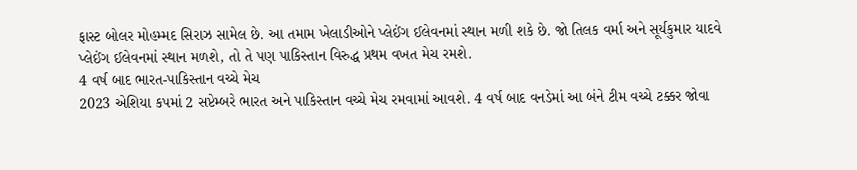ફાસ્ટ બોલર મોહમ્મદ સિરાઝ સામેલ છે. આ તમામ ખેલાડીઓને પ્લેઈંગ ઈલેવનમાં સ્થાન મળી શકે છે. જો તિલક વર્મા અને સૂર્યકુમાર યાદવે પ્લેઈંગ ઈલેવનમાં સ્થાન મળશે, તો તે પણ પાકિસ્તાન વિરુદ્ધ પ્રથમ વખત મેચ રમશે.
4 વર્ષ બાદ ભારત-પાકિસ્તાન વચ્ચે મેચ
2023 એશિયા કપમાં 2 સપ્ટેમ્બરે ભારત અને પાકિસ્તાન વચ્ચે મેચ રમવામાં આવશે. 4 વર્ષ બાદ વનડેમાં આ બંને ટીમ વચ્ચે ટક્કર જોવા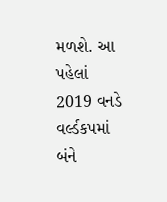મળશે. આ પહેલાં 2019 વનડે વર્લ્ડકપમાં બંને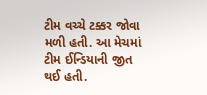ટીમ વચ્ચે ટક્કર જોવા મળી હતી. આ મેચમાં ટીમ ઈન્ડિયાની જીત થઈ હતી.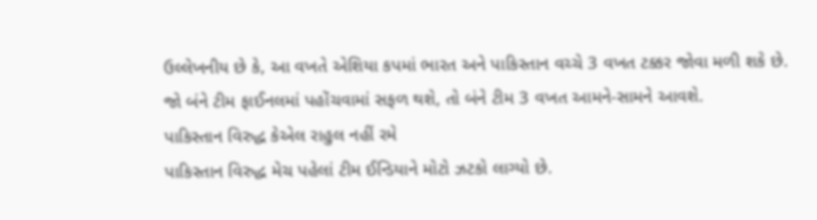ઉલ્લેખનીય છે કે, આ વખતે એશિયા કપમાં ભારત અને પાકિસ્તાન વચ્ચે 3 વખત ટક્કર જોવા મળી શકે છે. જો બંને ટીમ ફાઈનલમાં પહોંચવામાં સફળ થશે, તો બંને ટીમ 3 વખત આમને-સામને આવશે.
પાકિસ્તાન વિરુદ્ધ કેએલ રાહુલ નહીં રમે
પાકિસ્તાન વિરુદ્ધ મેચ પહેલાં ટીમ ઈન્ડિયાને મોટો ઝટકો લાગ્યો છે.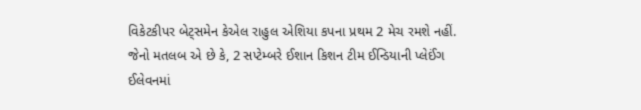વિકેટકીપર બેટ્સમેન કેએલ રાહુલ એશિયા કપના પ્રથમ 2 મેચ રમશે નહીં. જેનો મતલબ એ છે કે, 2 સપ્ટેમ્બરે ઈશાન કિશન ટીમ ઈન્ડિયાની પ્લેઈંગ ઈલેવનમાં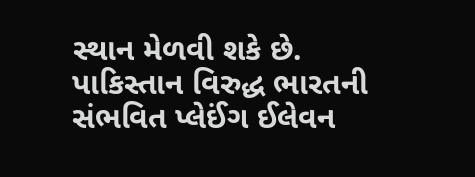સ્થાન મેળવી શકે છે.
પાકિસ્તાન વિરુદ્ધ ભારતની સંભવિત પ્લેઈંગ ઈલેવન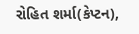રોહિત શર્મા(કેપ્ટન),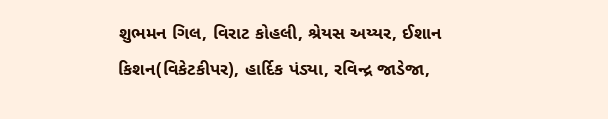શુભમન ગિલ, વિરાટ કોહલી, શ્રેયસ અય્યર, ઈશાન કિશન(વિકેટકીપર), હાર્દિક પંડ્યા, રવિન્દ્ર જાડેજા,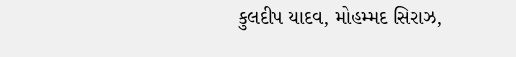કુલદીપ યાદવ, મોહમ્મદ સિરાઝ,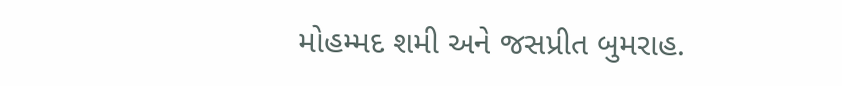મોહમ્મદ શમી અને જસપ્રીત બુમરાહ.